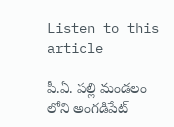Listen to this article

పీ.ఏ. పల్లి మండలం లోని అంగడిపేట్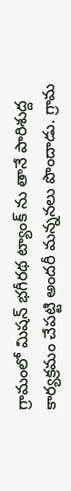గ్రామంలో మిషన్ భగీరథ ట్యాంక్ ను తానే పారిశుద్ద కార్యక్రమం చేపట్టి అందరీ మన్ననలు పొందాడు. గ్రామ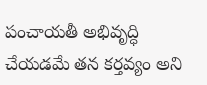పంచాయతీ అభివృద్ధి చేయడమే తన కర్తవ్యం అని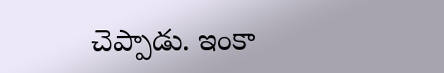చెప్పాడు. ఇంకా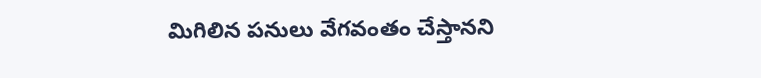మిగిలిన పనులు వేగవంతం చేస్తానని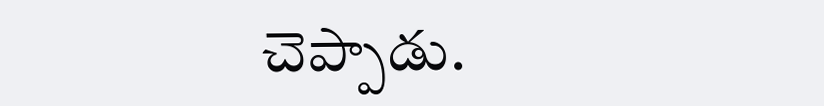చెప్పాడు.